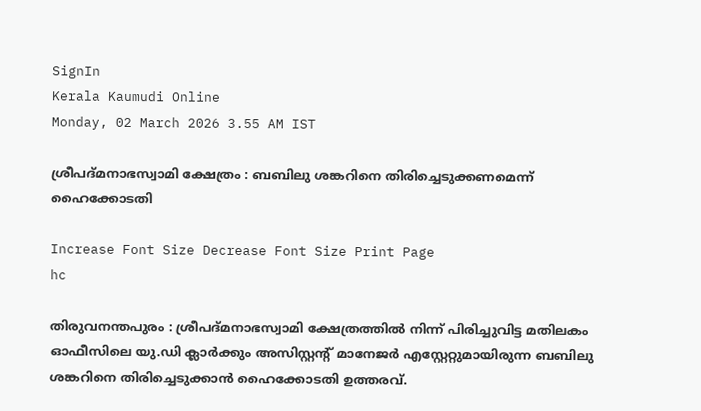SignIn
Kerala Kaumudi Online
Monday, 02 March 2026 3.55 AM IST

ശ്രീപദ്മനാഭസ്വാമി ക്ഷേത്രം : ബബിലു ശങ്കറിനെ തിരിച്ചെടുക്കണമെന്ന് ഹൈക്കോടതി

Increase Font Size Decrease Font Size Print Page
hc

തിരുവനന്തപുരം : ശ്രീപദ്മനാഭസ്വാമി ക്ഷേത്രത്തിൽ നിന്ന് പിരിച്ചുവിട്ട മതിലകം ഓഫീസിലെ യു.ഡി ക്ലാർക്കും അസിസ്റ്റന്റ് മാനേജർ എസ്റ്റേറ്റുമായിരുന്ന ബബിലു ശങ്കറിനെ തിരിച്ചെടുക്കാൻ ഹൈക്കോടതി ഉത്തരവ്.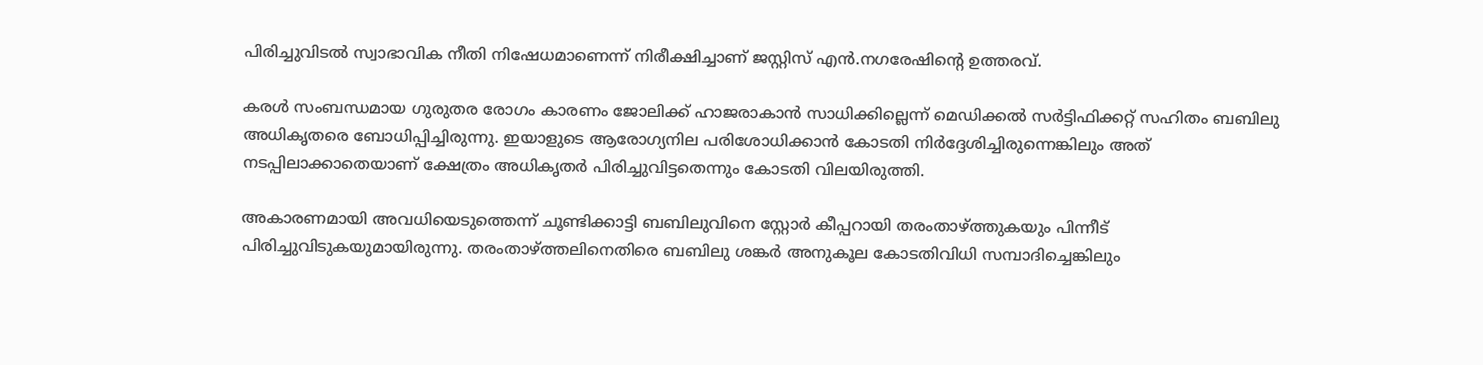പിരിച്ചുവിടൽ സ്വാഭാവിക നീതി നിഷേധമാണെന്ന് നിരീക്ഷിച്ചാണ് ജസ്റ്റിസ് എൻ.നഗരേഷിന്റെ ഉത്തരവ്.

കരൾ സംബന്ധമായ ഗുരുതര രോഗം കാരണം ജോലിക്ക് ഹാജരാകാൻ സാധിക്കില്ലെന്ന് മെഡിക്കൽ സർട്ടിഫിക്കറ്റ് സഹിതം ബബിലു അധികൃതരെ ബോധിപ്പിച്ചിരുന്നു. ഇയാളുടെ ആരോഗ്യനില പരിശോധിക്കാൻ കോടതി നിർദ്ദേശിച്ചിരുന്നെങ്കിലും അത് നടപ്പിലാക്കാതെയാണ് ക്ഷേത്രം അധികൃതർ പിരിച്ചുവിട്ടതെന്നും കോടതി വിലയിരുത്തി.

അകാരണമായി അവധിയെടുത്തെന്ന് ചൂണ്ടിക്കാട്ടി ബബിലുവിനെ സ്റ്റോർ കീപ്പറായി തരംതാഴ്ത്തുകയും പിന്നീട് പിരിച്ചുവിടുകയുമായിരുന്നു. തരംതാഴ്ത്തലിനെതിരെ ബബിലു ശങ്കർ അനുകൂല കോടതിവിധി സമ്പാദിച്ചെങ്കിലും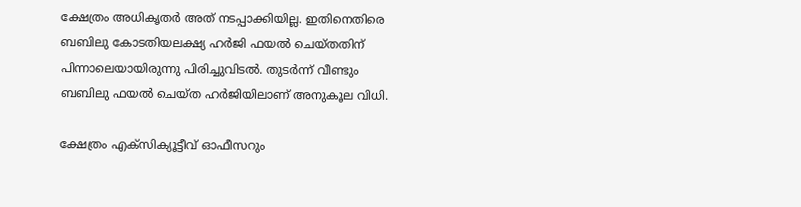ക്ഷേത്രം അധികൃതർ അത് നടപ്പാക്കിയില്ല. ഇതിനെതിരെ ബബിലു കോടതിയലക്ഷ്യ ഹർജി ഫയൽ ചെയ്തതിന് പിന്നാലെയായിരുന്നു പിരിച്ചുവിടൽ. തുടർന്ന് വീണ്ടും ബബിലു ഫയൽ ചെയ്ത ഹർജിയിലാണ് അനുകൂല വിധി.

ക്ഷേത്രം എക്‌സിക്യൂട്ടീവ് ഓഫീസറും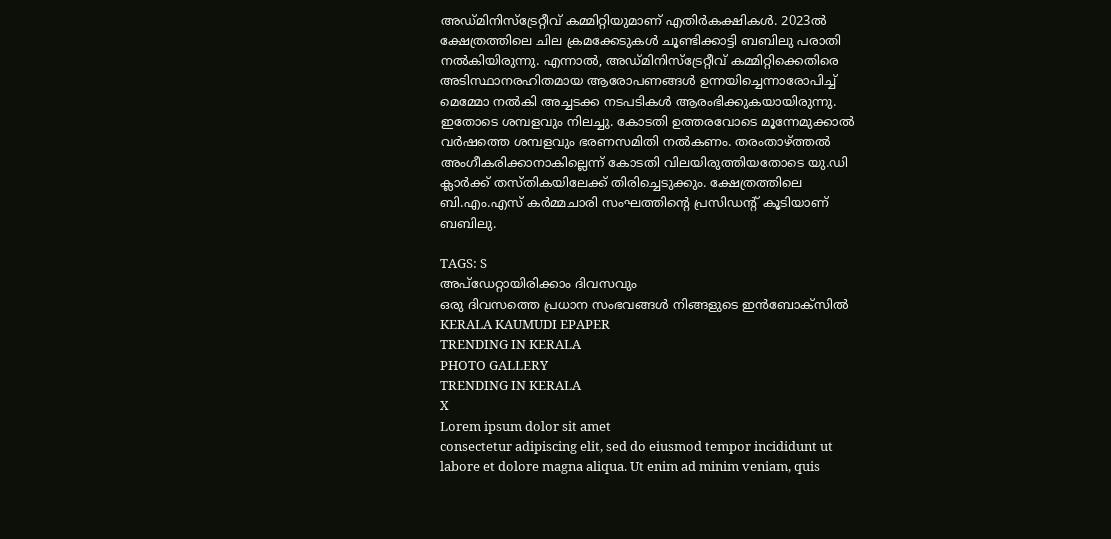അഡ്മിനിസ്‌ട്രേറ്റീവ് കമ്മിറ്റിയുമാണ് എതിർകക്ഷികൾ. 2023ൽ ക്ഷേത്രത്തിലെ ചില ക്രമക്കേടുകൾ ചൂണ്ടിക്കാട്ടി ബബിലു പരാതി നൽകിയിരുന്നു. എന്നാൽ, അഡ്മിനിസ്‌ട്രേറ്റീവ് കമ്മിറ്റിക്കെതിരെ അടിസ്ഥാനരഹിതമായ ആരോപണങ്ങൾ ഉന്നയിച്ചെന്നാരോപിച്ച് മെമ്മോ നൽകി അച്ചടക്ക നടപടികൾ ആരംഭിക്കുകയായിരുന്നു. ഇതോടെ ശമ്പളവും നിലച്ചു. കോടതി ഉത്തരവോടെ മൂന്നേമുക്കാൽ വർഷത്തെ ശമ്പളവും ഭരണസമിതി നൽകണം. തരംതാഴ്ത്തൽ അംഗീകരിക്കാനാകില്ലെന്ന് കോടതി വിലയിരുത്തിയതോടെ യു.ഡി ക്ലാർക്ക് തസ്തികയിലേക്ക് തിരിച്ചെടുക്കും. ക്ഷേത്രത്തിലെ ബി.എം.എസ് കർമ്മചാരി സംഘത്തിന്റെ പ്രസിഡന്റ് കൂടിയാണ് ബബിലു.

TAGS: S
അപ്ഡേറ്റായിരിക്കാം ദിവസവും
ഒരു ദിവസത്തെ പ്രധാന സംഭവങ്ങൾ നിങ്ങളുടെ ഇൻബോക്സിൽ
KERALA KAUMUDI EPAPER
TRENDING IN KERALA
PHOTO GALLERY
TRENDING IN KERALA
X
Lorem ipsum dolor sit amet
consectetur adipiscing elit, sed do eiusmod tempor incididunt ut labore et dolore magna aliqua. Ut enim ad minim veniam, quis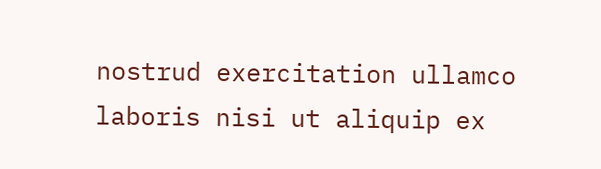nostrud exercitation ullamco laboris nisi ut aliquip ex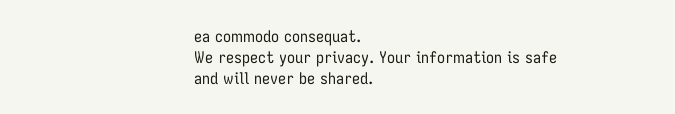ea commodo consequat.
We respect your privacy. Your information is safe and will never be shared.